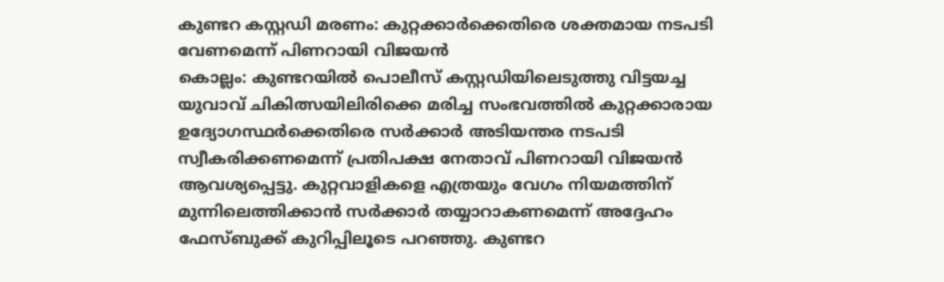കുണ്ടറ കസ്റ്റഡി മരണം: കുറ്റക്കാർക്കെതിരെ ശക്തമായ നടപടി വേണമെന്ന് പിണറായി വിജയൻ
കൊല്ലം: കുണ്ടറയിൽ പൊലീസ് കസ്റ്റഡിയിലെടുത്തു വിട്ടയച്ച യുവാവ് ചികിത്സയിലിരിക്കെ മരിച്ച സംഭവത്തിൽ കുറ്റക്കാരായ ഉദ്യോഗസ്ഥർക്കെതിരെ സർക്കാർ അടിയന്തര നടപടി സ്വീകരിക്കണമെന്ന് പ്രതിപക്ഷ നേതാവ് പിണറായി വിജയൻ ആവശ്യപ്പെട്ടു. കുറ്റവാളികളെ എത്രയും വേഗം നിയമത്തിന് മുന്നിലെത്തിക്കാൻ സർക്കാർ തയ്യാറാകണമെന്ന് അദ്ദേഹം ഫേസ്ബുക്ക് കുറിപ്പിലൂടെ പറഞ്ഞു. കുണ്ടറ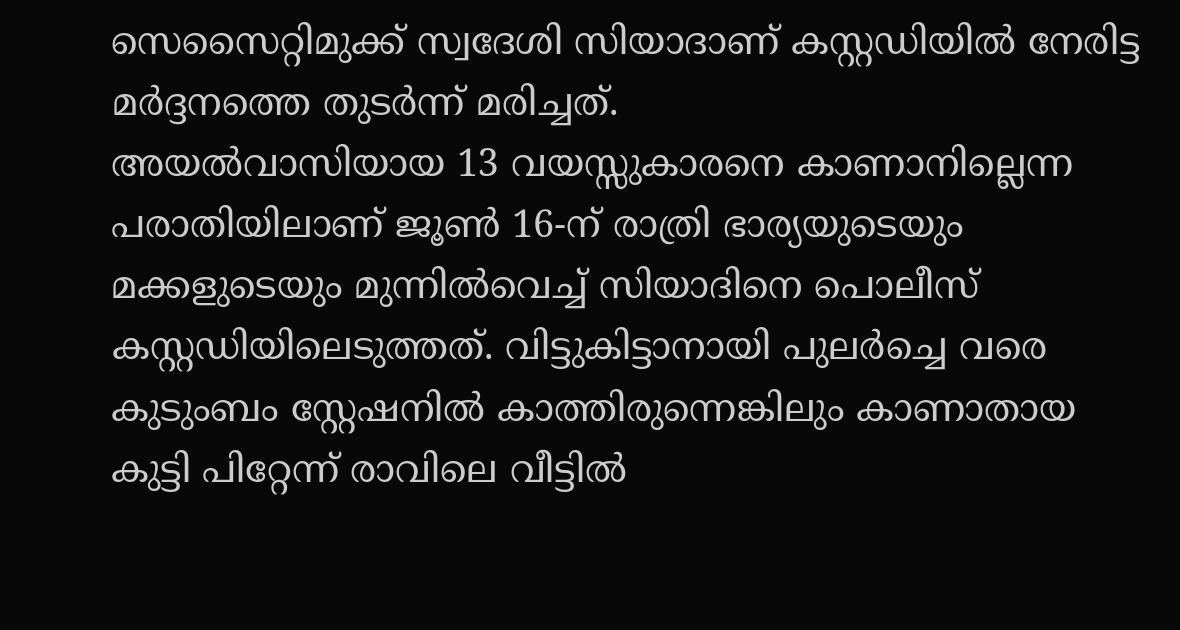സെസൈറ്റിമുക്ക് സ്വദേശി സിയാദാണ് കസ്റ്റഡിയിൽ നേരിട്ട മർദ്ദനത്തെ തുടർന്ന് മരിച്ചത്.
അയൽവാസിയായ 13 വയസ്സുകാരനെ കാണാനില്ലെന്ന പരാതിയിലാണ് ജൂൺ 16-ന് രാത്രി ഭാര്യയുടെയും മക്കളുടെയും മുന്നിൽവെച്ച് സിയാദിനെ പൊലീസ് കസ്റ്റഡിയിലെടുത്തത്. വിട്ടുകിട്ടാനായി പുലർച്ചെ വരെ കുടുംബം സ്റ്റേഷനിൽ കാത്തിരുന്നെങ്കിലും കാണാതായ കുട്ടി പിറ്റേന്ന് രാവിലെ വീട്ടിൽ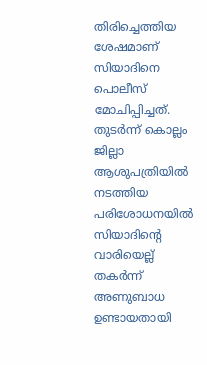തിരിച്ചെത്തിയ ശേഷമാണ് സിയാദിനെ പൊലീസ് മോചിപ്പിച്ചത്. തുടർന്ന് കൊല്ലം ജില്ലാ ആശുപത്രിയിൽ നടത്തിയ പരിശോധനയിൽ സിയാദിന്റെ വാരിയെല്ല് തകർന്ന് അണുബാധ ഉണ്ടായതായി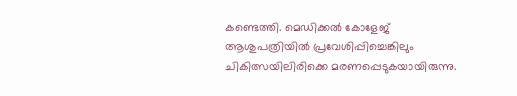കണ്ടെത്തി. മെഡിക്കൽ കോളേജ് ആശുപത്രിയിൽ പ്രവേശിപ്പിച്ചെങ്കിലും ചികിത്സയിലിരിക്കെ മരണപ്പെടുകയായിരുന്നു.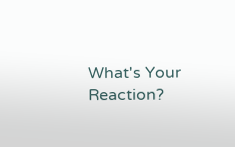What's Your Reaction?